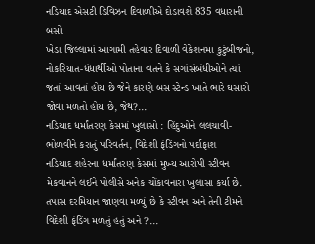નડિયાદ એસટી ડિવિઝન દિવાળીએ દોડાવશે 835 વધારાની બસો
ખેડા જિલ્લામાં આગામી તહેવાર દિવાળી વેકેશનમા કુટુંબીજનો, નોકરિયાત-ધંધાર્થીઓ પોતાના વતને કે સગાંસંબંધીઓને ત્યાં જતાં આવતાં હોય છે જેને કારણે બસ સ્ટેન્ડ ખાતે ભારે ઘસારો જોવા મળતો હોય છે, જેથ?...
નડિયાદ ધર્માંતરણ કેસમાં ખુલાસો : હિંદુઓને લલચાવી-ભોળવીને કરાતું પરિવર્તન, વિદેશી ફંડિંગનો પર્દાફાશ
નડિયાદ શહેરના ધર્માંતરણ કેસમાં મુખ્ય આરોપી સ્ટીવન મેકવાનને લઈને પોલીસે અનેક ચોંકાવનારા ખુલાસા કર્યા છે. તપાસ દરમિયાન જાણવા મળ્યું છે કે સ્ટીવન અને તેની ટીમને વિદેશી ફંડિંગ મળતું હતું અને ?...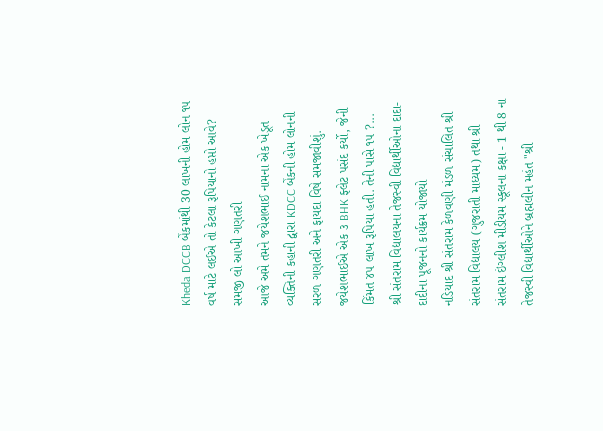Kheda DCCB બેંકમાંથી 30 લાખની હોમ લોન ૧૫ વર્ષ માટે લઈએ તો કેટલા રૂપિયાનો હપ્તો આવે? સમજી લો આખી ગણતરી
આજે અમે તમને જયેશભાઈ નામના એક ખેડૂત વ્યક્તિની કહાની દ્વારા KDCC બેંકની હોમ લોનની સરળ ગણતરી અને ફાયદા વિષે સમજાવીશું. જયેશભાઈએ એક ૩ BHK ફ્લેટ પસંદ કર્યો, જેની કિંમત ૪૫ લાખ રૂપિયા હતી. તેની પાસે ૧૫ ?...
શ્રી સંતરામ વિદ્યાલયના તેજસ્વી વિદ્યાર્થીઓના દાદા-દાદીના પૂજનનો કાર્યક્રમ યોજાયો
નડિયાદ શ્રી સંતરામ કેળવણી મંડળ સંચાલિત શ્રી સંતરામ વિદ્યાલય (ગુજરાતી માધ્યમ) તથા શ્રી સંતરામ ઇંગ્લીશ મીડીયમ સ્કૂલના કક્ષા - 1 થી 8 ના તેજસ્વી વિદ્યાર્થીઓને બ્રહ્મલીન મહંત "શ્રી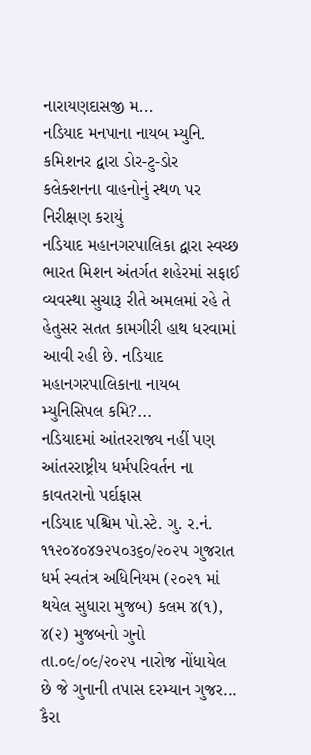નારાયણદાસજી મ...
નડિયાદ મનપાના નાયબ મ્યુનિ. કમિશનર દ્વારા ડોર-ટુ-ડોર કલેક્શનના વાહનોનું સ્થળ પર નિરીક્ષણ કરાયું
નડિયાદ મહાનગરપાલિકા દ્વારા સ્વચ્છ ભારત મિશન અંતર્ગત શહેરમાં સફાઈ વ્યવસ્થા સુચારૂ રીતે અમલમાં રહે તે હેતુસર સતત કામગીરી હાથ ધરવામાં આવી રહી છે. નડિયાદ મહાનગરપાલિકાના નાયબ મ્યુનિસિપલ કમિ?...
નડિયાદમાં આંતરરાજ્ય નહીં પણ આંતરરાષ્ટ્રીય ધર્મપરિવર્તન ના કાવતરાનો પર્દાફાસ
નડિયાદ પશ્ચિમ પો.સ્ટે. ગુ. ર.નં. ૧૧૨૦૪૦૪૭૨૫૦૩૬૦/૨૦૨૫ ગુજરાત ધર્મ સ્વતંત્ર અધિનિયમ (૨૦૨૧ માં થયેલ સુધારા મુજબ) કલમ ૪(૧), ૪(૨) મુજબનો ગુનો તા.૦૯/૦૯/૨૦૨૫ નારોજ નોંધાયેલ છે જે ગુનાની તપાસ દરમ્યાન ગુજર...
કૈરા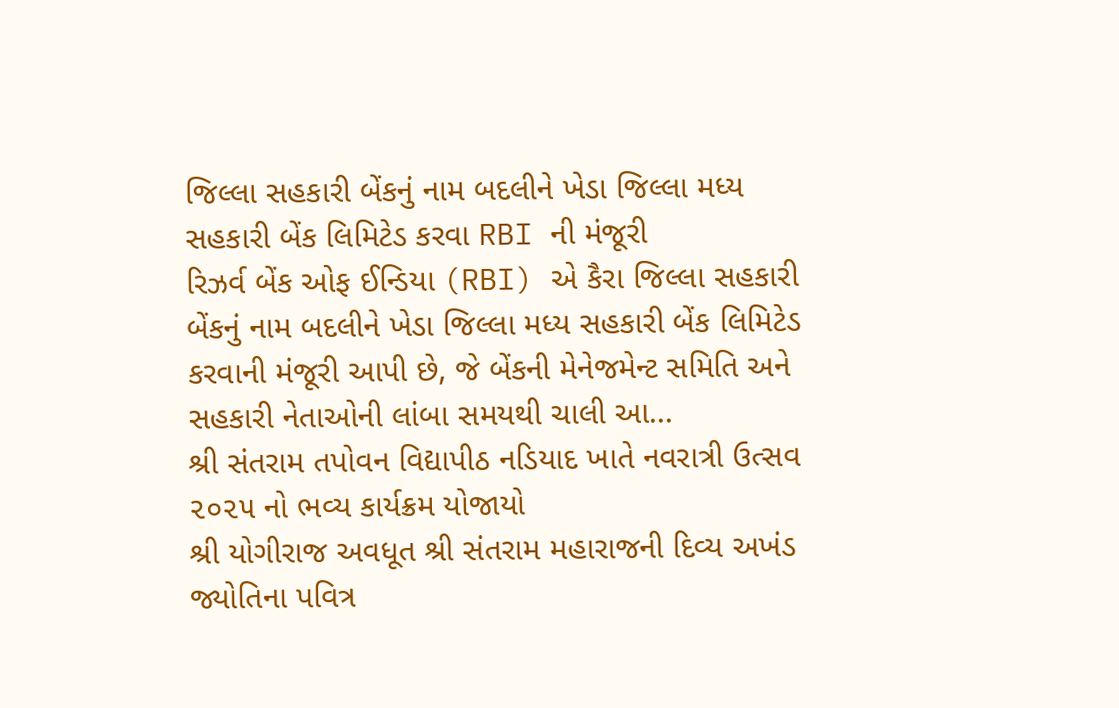જિલ્લા સહકારી બેંકનું નામ બદલીને ખેડા જિલ્લા મધ્ય સહકારી બેંક લિમિટેડ કરવા RBI ની મંજૂરી
રિઝર્વ બેંક ઓફ ઈન્ડિયા (RBI) એ કૈરા જિલ્લા સહકારી બેંકનું નામ બદલીને ખેડા જિલ્લા મધ્ય સહકારી બેંક લિમિટેડ કરવાની મંજૂરી આપી છે, જે બેંકની મેનેજમેન્ટ સમિતિ અને સહકારી નેતાઓની લાંબા સમયથી ચાલી આ...
શ્રી સંતરામ તપોવન વિદ્યાપીઠ નડિયાદ ખાતે નવરાત્રી ઉત્સવ ૨૦૨૫ નો ભવ્ય કાર્યક્રમ યોજાયો
શ્રી યોગીરાજ અવધૂત શ્રી સંતરામ મહારાજની દિવ્ય અખંડ જ્યોતિના પવિત્ર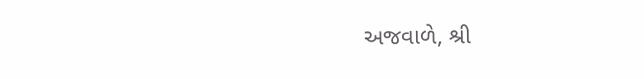અજવાળે, શ્રી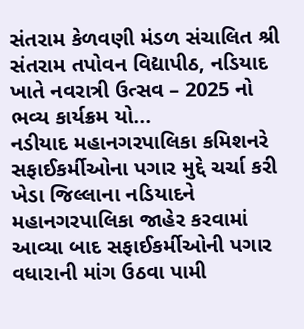સંતરામ કેળવણી મંડળ સંચાલિત શ્રી સંતરામ તપોવન વિદ્યાપીઠ, નડિયાદ ખાતે નવરાત્રી ઉત્સવ – 2025 નો ભવ્ય કાર્યક્રમ યો...
નડીયાદ મહાનગરપાલિકા કમિશનરે સફાઈકર્મીઓના પગાર મુદ્દે ચર્ચા કરી
ખેડા જિલ્લાના નડિયાદને મહાનગરપાલિકા જાહેર કરવામાં આવ્યા બાદ સફાઈકર્મીઓની પગાર વધારાની માંગ ઉઠવા પામી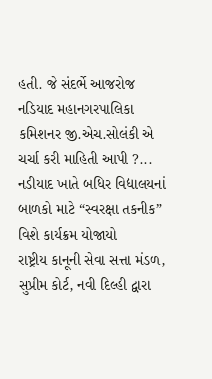હતી. જે સંદર્ભે આજરોજ નડિયાદ મહાનગરપાલિકા કમિશનર જી.એચ.સોલંકી એ ચર્ચા કરી માહિતી આપી ?...
નડીયાદ ખાતે બધિર વિદ્યાલયનાં બાળકો માટે “સ્વરક્ષા તકનીક” વિશે કાર્યક્રમ યોજાયો
રાષ્ટ્રીય કાનૂની સેવા સત્તા મંડળ, સુપ્રીમ કોર્ટ, નવી દિલ્હી દ્વારા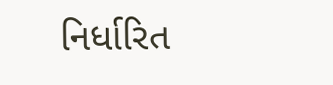નિર્ધારિત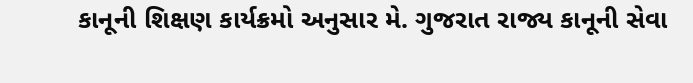કાનૂની શિક્ષણ કાર્યક્રમો અનુસાર મે. ગુજરાત રાજ્ય કાનૂની સેવા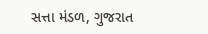સત્તા મંડળ, ગુજરાત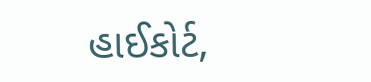હાઈકોર્ટ,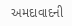અમદાવાદની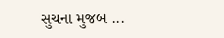સુચના મુજબ ...